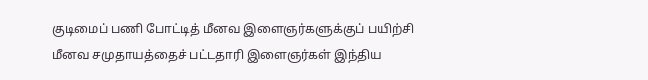குடிமைப் பணி போட்டித் மீனவ இளைஞர்களுக்குப் பயிற்சி
மீனவ சமுதாயத்தைச் பட்டதாரி இளைஞர்கள் இந்திய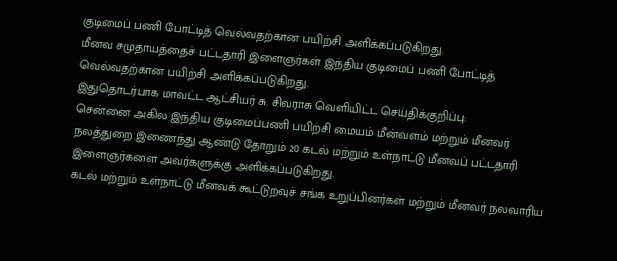குடிமைப் பணி போட்டித் வெல்வதற்கான பயிற்சி அளிக்கப்படுகிறது.
மீனவ சமுதாயத்தைச் பட்டதாரி இளைஞர்கள் இந்திய குடிமைப் பணி போட்டித் வெல்வதற்கான பயிற்சி அளிக்கப்படுகிறது.
இதுதொடர்பாக மாவட்ட ஆட்சியர் சு. சிவராசு வெளியிட்ட செய்திக்குறிப்பு:
சென்னை அகில இந்திய குடிமைப்பணி பயிற்சி மையம் மீன்வளம் மற்றும் மீனவர் நலத்துறை இணைந்து ஆண்டு தோறும் 20 கடல் மற்றும் உள்நாட்டு மீனவப் பட்டதாரி இளைஞர்களை அவர்களுக்கு அளிக்கப்படுகிறது.
கடல் மற்றும் உள்நாட்டு மீனவக் கூட்டுறவுச் சங்க உறுப்பினர்கள் மற்றும் மீனவர் நலவாரிய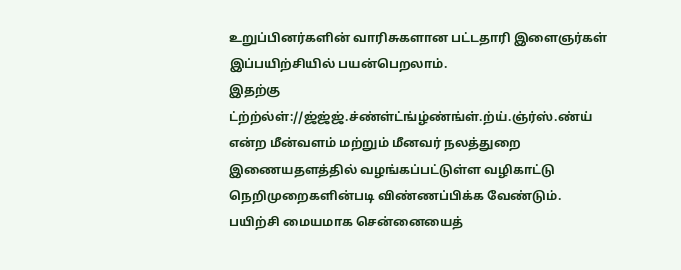உறுப்பினர்களின் வாரிசுகளான பட்டதாரி இளைஞர்கள் இப்பயிற்சியில் பயன்பெறலாம்.
இதற்கு ட்ற்ற்ல்ள்://ஜ்ஜ்ஜ்.ச்ண்ள்ட்ங்ழ்ண்ங்ள்.ற்ய்.ஞ்ர்ஸ்.ண்ய் என்ற மீன்வளம் மற்றும் மீனவர் நலத்துறை இணையதளத்தில் வழங்கப்பட்டுள்ள வழிகாட்டு நெறிமுறைகளின்படி விண்ணப்பிக்க வேண்டும். பயிற்சி மையமாக சென்னையைத்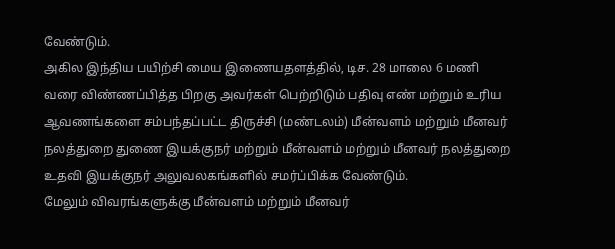வேண்டும்.
அகில இந்திய பயிற்சி மைய இணையதளத்தில், டிச. 28 மாலை 6 மணி வரை விண்ணப்பித்த பிறகு அவர்கள் பெற்றிடும் பதிவு எண் மற்றும் உரிய ஆவணங்களை சம்பந்தப்பட்ட திருச்சி (மண்டலம்) மீன்வளம் மற்றும் மீனவர் நலத்துறை துணை இயக்குநர் மற்றும் மீன்வளம் மற்றும் மீனவர் நலத்துறை உதவி இயக்குநர் அலுவலகங்களில் சமர்ப்பிக்க வேண்டும்.
மேலும் விவரங்களுக்கு மீன்வளம் மற்றும் மீனவர்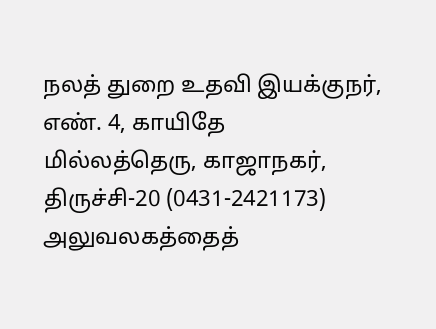நலத் துறை உதவி இயக்குநர், எண். 4, காயிதே மில்லத்தெரு, காஜாநகர், திருச்சி-20 (0431-2421173) அலுவலகத்தைத்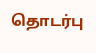தொடர்பு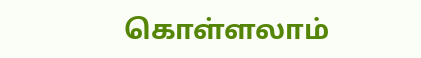கொள்ளலாம்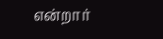என்றார்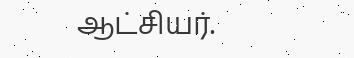ஆட்சியர்.